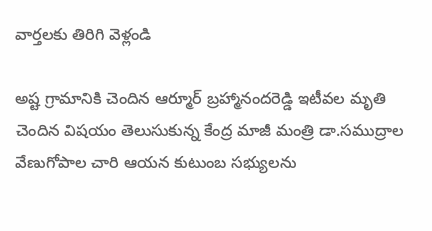వార్తలకు తిరిగి వెళ్లండి

అష్ట గ్రామానికి చెందిన ఆర్మూర్ బ్రహ్మానందరెడ్డి ఇటీవల మృతి చెందిన విషయం తెలుసుకున్న కేంద్ర మాజీ మంత్రి డా.సముద్రాల వేణుగోపాల చారి ఆయన కుటుంబ సభ్యులను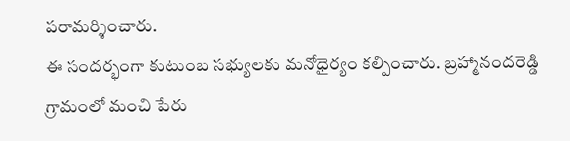పరామర్శించారు.
ఈ సందర్భంగా కుటుంబ సభ్యులకు మనోధైర్యం కల్పించారు. బ్రహ్మానందరెడ్డి గ్రామంలో మంచి పేరు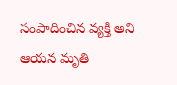సంపాదించిన వ్యక్తి అని ఆయన మృతి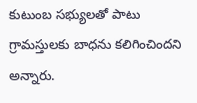కుటుంబ సభ్యులతో పాటు గ్రామస్తులకు బాధను కలిగించిందని అన్నారు.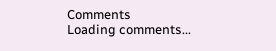Comments
Loading comments...